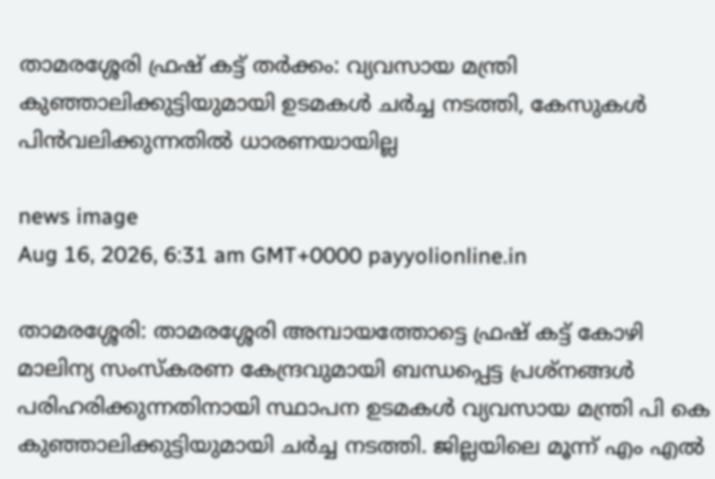താമരശ്ശേരി ഫ്രഷ് കട്ട് തർക്കം: വ്യവസായ മന്ത്രി കുഞ്ഞാലിക്കുട്ടിയുമായി ഉടമകൾ ചർച്ച നടത്തി, കേസുകൾ പിൻവലിക്കുന്നതിൽ ധാരണയായില്ല

news image
Aug 16, 2026, 6:31 am GMT+0000 payyolionline.in

താമരശ്ശേരി: താമരശ്ശേരി അമ്പായത്തോട്ടെ ഫ്രഷ് കട്ട് കോഴി മാലിന്യ സംസ്കരണ കേന്ദ്രവുമായി ബന്ധപ്പെട്ട പ്രശ്നങ്ങൾ പരിഹരിക്കുന്നതിനായി സ്ഥാപന ഉടമകൾ വ്യവസായ മന്ത്രി പി കെ കുഞ്ഞാലിക്കുട്ടിയുമായി ചർച്ച നടത്തി. ജില്ലയിലെ മൂന്ന് എം എൽ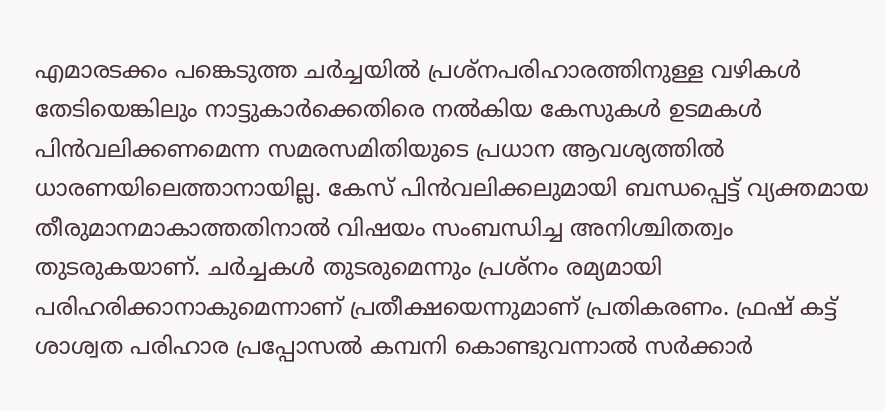എമാരടക്കം പങ്കെടുത്ത ചർച്ചയിൽ പ്രശ്നപരിഹാരത്തിനുള്ള വഴികൾ തേടിയെങ്കിലും നാട്ടുകാർക്കെതിരെ നൽകിയ കേസുകൾ ഉടമകൾ പിൻവലിക്കണമെന്ന സമരസമിതിയുടെ പ്രധാന ആവശ്യത്തിൽ ധാരണയിലെത്താനായില്ല. കേസ് പിൻവലിക്കലുമായി ബന്ധപ്പെട്ട് വ്യക്തമായ തീരുമാനമാകാത്തതിനാൽ വിഷയം സംബന്ധിച്ച അനിശ്ചിതത്വം തുടരുകയാണ്. ചർച്ചകൾ തുടരുമെന്നും പ്രശ്നം രമ്യമായി പരിഹരിക്കാനാകുമെന്നാണ് പ്രതീക്ഷയെന്നുമാണ് പ്രതികരണം. ഫ്രഷ് കട്ട് ശാശ്വത പരിഹാര പ്രപ്പോസൽ കമ്പനി കൊണ്ടുവന്നാൽ സർക്കാർ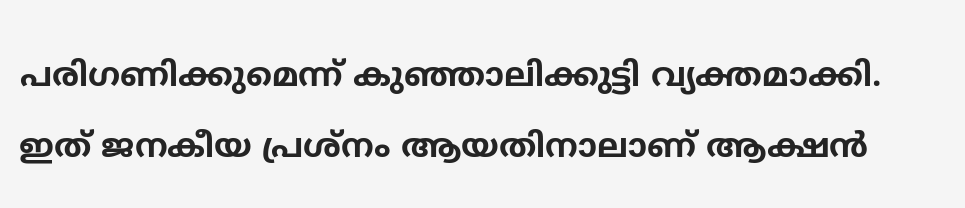പരിഗണിക്കുമെന്ന് കുഞ്ഞാലിക്കുട്ടി വ്യക്തമാക്കി. ഇത് ജനകീയ പ്രശ്‌നം ആയതിനാലാണ് ആക്ഷൻ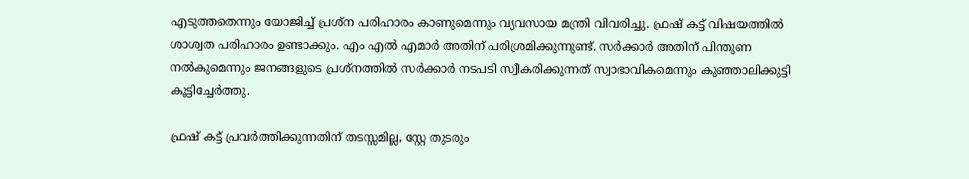എടുത്തതെന്നും യോജിച്ച് പ്രശ്‌ന പരിഹാരം കാണുമെന്നും വ്യവസായ മന്ത്രി വിവരിച്ചു. ഫ്രഷ് കട്ട് വിഷയത്തിൽ ശാശ്വത പരിഹാരം ഉണ്ടാക്കും. എം എൽ എമാർ അതിന് പരിശ്രമിക്കുന്നുണ്ട്. സർക്കാർ അതിന് പിന്തുണ നൽകുമെന്നും ജനങ്ങളുടെ പ്രശ്നത്തിൽ സർക്കാർ നടപടി സ്വീകരിക്കുന്നത് സ്വാഭാവികമെന്നും കുഞ്ഞാലിക്കുട്ടി കൂട്ടിച്ചേർത്തു.

ഫ്രഷ് കട്ട് പ്രവർത്തിക്കുന്നതിന് തടസ്സമില്ല, സ്റ്റേ തുടരും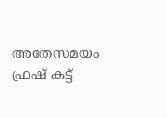അതേസമയം ഫ്രഷ് കട്ട്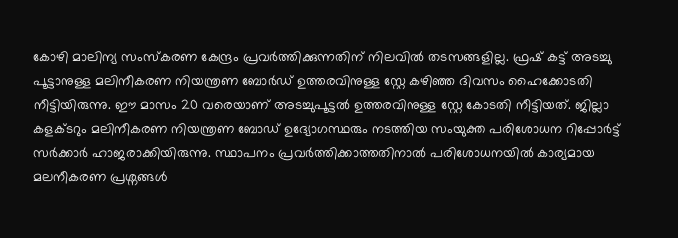കോഴി മാലിന്യ സംസ്കരണ കേന്ദ്രം പ്രവർത്തിക്കുന്നതിന് നിലവിൽ തടസങ്ങളില്ല. ഫ്രഷ് കട്ട് അടച്ചു പൂട്ടാനുള്ള മലിനീകരണ നിയന്ത്രണ ബോർ‍ഡ് ഉത്തരവിനുള്ള സ്റ്റേ കഴിഞ്ഞ ദിവസം ഹൈക്കോടതി നീട്ടിയിരുന്നു. ഈ മാസം 20 വരെയാണ് അടച്ചുപൂട്ടൽ ഉത്തരവിനുള്ള സ്റ്റേ കോടതി നീട്ടിയത്. ജില്ലാ കളക്ടറും മലിനീകരണ നിയന്ത്രണ ബോഡ് ഉദ്യോഗസ്ഥരും നടത്തിയ സംയുക്ത പരിശോധന റിപ്പോർട്ട് സർക്കാർ ഹാജരാക്കിയിരുന്നു. സ്ഥാപനം പ്രവർത്തിക്കാത്തതിനാൽ പരിശോധനയിൽ കാര്യമായ മലനീകരണ പ്രശ്നങ്ങൾ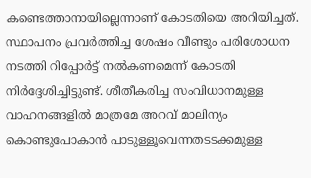കണ്ടെത്താനായില്ലെന്നാണ് കോടതിയെ അറിയിച്ചത്. സ്ഥാപനം പ്രവർത്തിച്ച ശേഷം വീണ്ടും പരിശോധന നടത്തി റിപ്പോർട്ട് നൽകണമെന്ന് കോടതി നിർദ്ദേശിച്ചിട്ടുണ്ട്. ശീതീകരിച്ച സംവിധാനമുള്ള വാഹനങ്ങളിൽ മാത്രമേ അറവ് മാലിന്യം കൊണ്ടുപോകാൻ പാടുള്ളൂവെന്നതടടക്കമുള്ള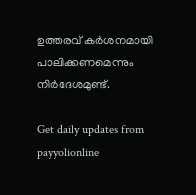ഉത്തരവ് കർശനമായി പാലിക്കണമെന്നും നിർദേശമുണ്ട്.

Get daily updates from payyolionline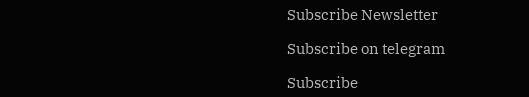Subscribe Newsletter

Subscribe on telegram

Subscribe